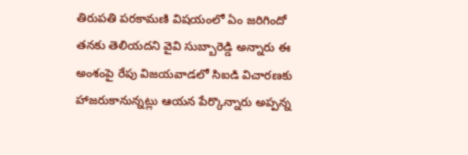తిరుపతి పరకామణి విషయంలో ఏం జరిగిందో తనకు తెలియదని వైవి సుబ్బారెడ్డి అన్నారు ఈ అంశంపై రేపు విజయవాడలో సిఐడి విచారణకు హాజరుకానున్నట్లు ఆయన పేర్కొన్నారు అప్పన్న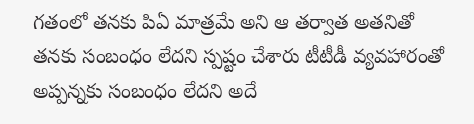గతంలో తనకు పిఏ మాత్రమే అని ఆ తర్వాత అతనితో తనకు సంబంధం లేదని స్పష్టం చేశారు టీటీడీ వ్యవహారంతో అప్పన్నకు సంబంధం లేదని అదే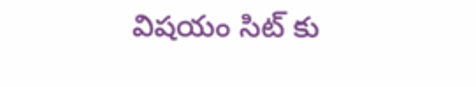విషయం సిట్ కు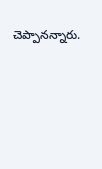చెప్పానన్నారు.